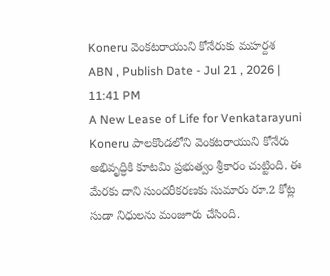Koneru వెంకటరాయుని కోనేరుకు మహర్దశ
ABN , Publish Date - Jul 21 , 2026 | 11:41 PM
A New Lease of Life for Venkatarayuni Koneru పాలకొండలోని వెంకటరాయుని కోనేరు అభివృద్ధికి కూటమి ప్రభుత్వం శ్రీకారం చుట్టింది. ఈ మేరకు దాని సుందరీకరణకు సుమారు రూ.2 కోట్ల సుడా నిధులను మంజూరు చేసింది.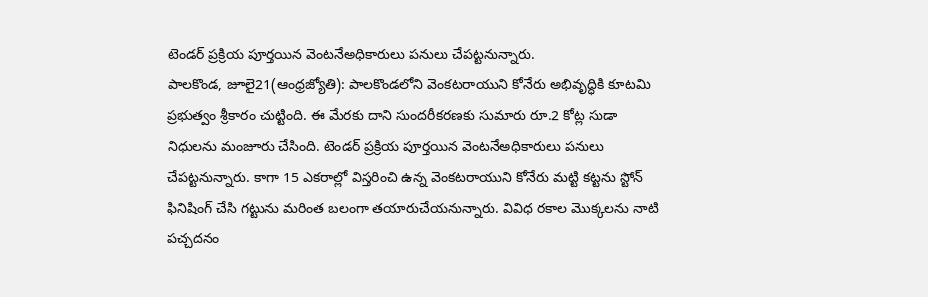టెండర్ ప్రక్రియ పూర్తయిన వెంటనేఅధికారులు పనులు చేపట్టనున్నారు.
పాలకొండ, జూలై21(ఆంధ్రజ్యోతి): పాలకొండలోని వెంకటరాయుని కోనేరు అభివృద్ధికి కూటమి ప్రభుత్వం శ్రీకారం చుట్టింది. ఈ మేరకు దాని సుందరీకరణకు సుమారు రూ.2 కోట్ల సుడా నిధులను మంజూరు చేసింది. టెండర్ ప్రక్రియ పూర్తయిన వెంటనేఅధికారులు పనులు చేపట్టనున్నారు. కాగా 15 ఎకరాల్లో విస్తరించి ఉన్న వెంకటరాయుని కోనేరు మట్టి కట్టను స్టోన్ ఫినిషింగ్ చేసి గట్టును మరింత బలంగా తయారుచేయనున్నారు. వివిధ రకాల మొక్కలను నాటి పచ్చదనం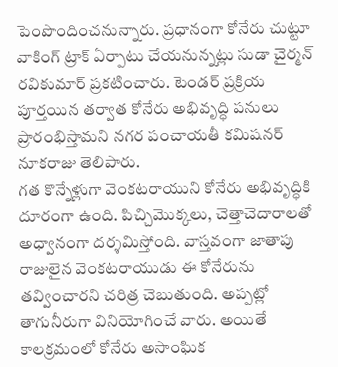పెంపొందించనున్నారు. ప్రధానంగా కోనేరు చుట్టూ వాకింగ్ ట్రాక్ ఏర్పాటు చేయనున్నట్లు సుడా చైర్మన్ రవికుమార్ ప్రకటించారు. టెండర్ ప్రక్రియ పూర్తయిన తర్వాత కోనేరు అభివృద్ధి పనులు ప్రారంభిస్తామని నగర పంచాయతీ కమిషనర్ నూకరాజు తెలిపారు.
గత కొన్నేళ్లుగా వెంకటరాయుని కోనేరు అభివృద్ధికి దూరంగా ఉంది. పిచ్చిమొక్కలు, చెత్తాచెదారాలతో అధ్వానంగా దర్శమిస్తోంది. వాస్తవంగా జాతాపు రాజులైన వెంకటరాయుడు ఈ కోనేరును తవ్వించారని చరిత్ర చెబుతుంది. అప్పట్లో తాగునీరుగా వినియోగించే వారు. అయితే కాలక్రమంలో కోనేరు అసాంఘిక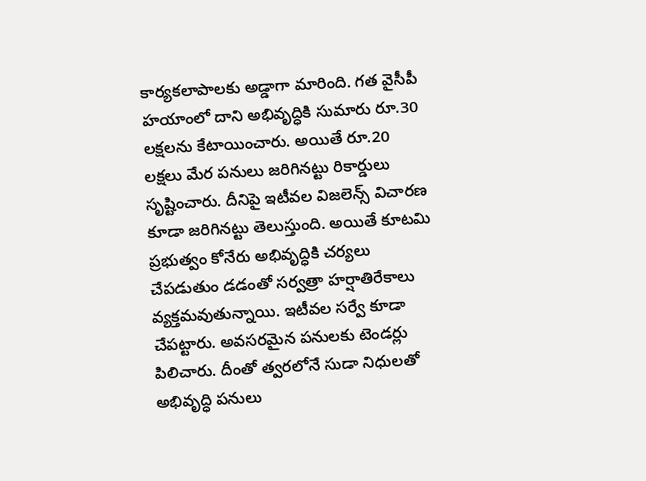కార్యకలాపాలకు అడ్డాగా మారింది. గత వైసీపీ హయాంలో దాని అభివృద్ధికి సుమారు రూ.30 లక్షలను కేటాయించారు. అయితే రూ.20 లక్షలు మేర పనులు జరిగినట్టు రికార్డులు సృష్టించారు. దీనిపై ఇటీవల విజలెన్స్ విచారణ కూడా జరిగినట్టు తెలుస్తుంది. అయితే కూటమి ప్రభుత్వం కోనేరు అభివృద్ధికి చర్యలు చేపడుతుం డడంతో సర్వత్రా హర్షాతిరేకాలు వ్యక్తమవుతున్నాయి. ఇటీవల సర్వే కూడా చేపట్టారు. అవసరమైన పనులకు టెండర్లు పిలిచారు. దీంతో త్వరలోనే సుడా నిధులతో అభివృద్ధి పనులు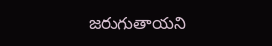జరుగుతాయని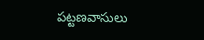పట్టణవాసులు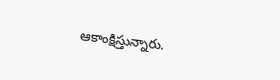ఆకాంక్షిస్తున్నారు.